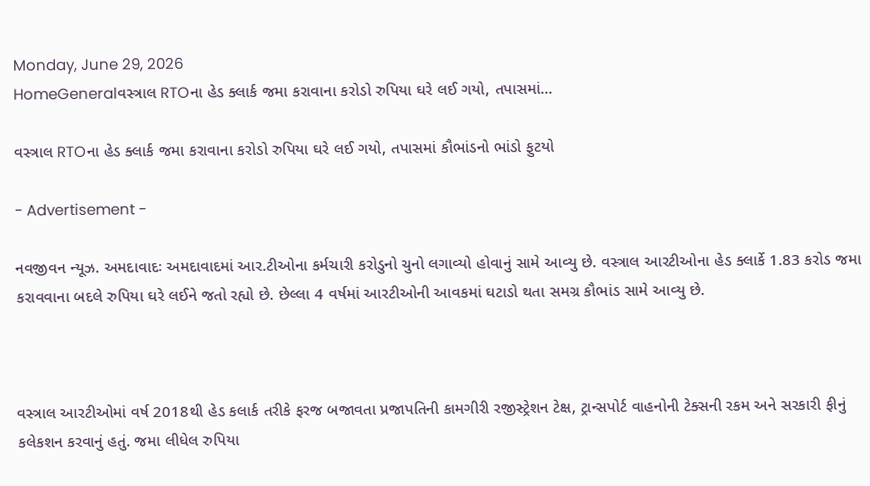Monday, June 29, 2026
HomeGeneralવસ્ત્રાલ RTOના હેડ ક્લાર્ક જમા કરાવાના કરોડો રુપિયા ઘરે લઈ ગયો, તપાસમાં...

વસ્ત્રાલ RTOના હેડ ક્લાર્ક જમા કરાવાના કરોડો રુપિયા ઘરે લઈ ગયો, તપાસમાં કૌભાંડનો ભાંડો ફુટયો

- Advertisement -

નવજીવન ન્યૂઝ. અમદાવાદઃ અમદાવાદમાં આર.ટીઓના કર્મચારી કરોડુનો ચુનો લગાવ્યો હોવાનું સામે આવ્યુ છે. વસ્ત્રાલ આરટીઓના હેડ ક્લાર્કે 1.83 કરોડ જમા કરાવવાના બદલે રુપિયા ઘરે લઈને જતો રહ્યો છે. છેલ્લા 4 વર્ષમાં આરટીઓની આવકમાં ઘટાડો થતા સમગ્ર કૌભાંડ સામે આવ્યુ છે.



વસ્ત્રાલ આરટીઓમાં વર્ષ 2018થી હેડ કલાર્ક તરીકે ફરજ બજાવતા પ્રજાપતિની કામગીરી રજીસ્ટ્રેશન ટેક્ષ, ટ્રાન્સપોર્ટ વાહનોની ટેક્સની રકમ અને સરકારી ફીનું કલેકશન કરવાનું હતું. જમા લીધેલ રુપિયા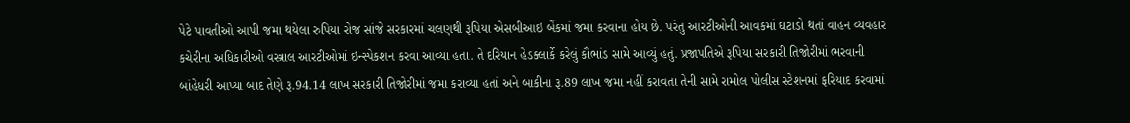પેટે પાવતીઓ આપી જમા થયેલા રુપિયા રોજ સાંજે સરકારમાં ચલણથી રૂપિયા એસબીઆઇ બેંકમાં જમા કરવાના હોય છે. પરંતુ આરટીઓની આવકમાં ઘટાડો થતાં વાહન વ્યવહાર કચેરીના અધિકારીઓ વસ્ત્રાલ આરટીઓમાં ઇન્સ્પેકશન કરવા આવ્યા હતા. તે દરિયાન હેડક્લાર્કે કરેલું કૌભાંડ સામે આવ્યું હતું. પ્રજાપતિએ રૂપિયા સરકારી તિજોરીમાં ભરવાની બાંહેધરી આપ્યા બાદ તેણે રૂ.94.14 લાખ સરકારી તિજોરીમાં જમા કરાવ્યા હતાં અને બાકીના રૂ.89 લાખ જમા નહીં કરાવતા તેની સામે રામોલ પોલીસ સ્ટેશનમાં ફરિયાદ કરવામાં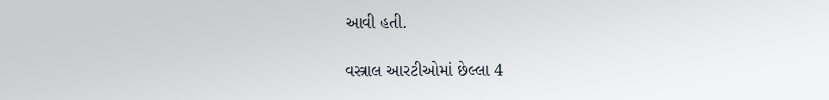આવી હતી.

વસ્ત્રાલ આરટીઓમાં છેલ્લા 4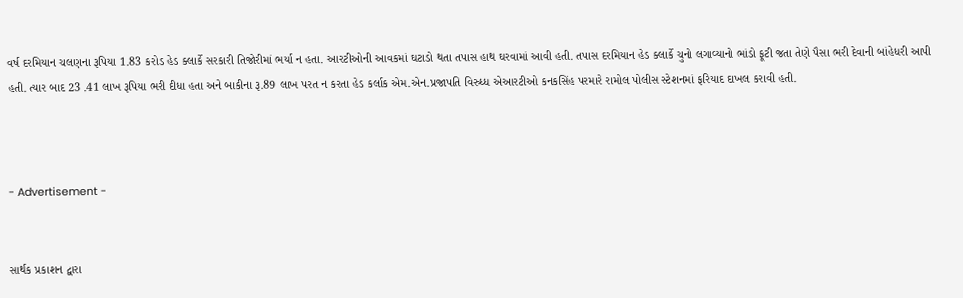વર્ષ દરમિયાન ચલણના રૂપિયા 1.83 કરોડ હેડ ક્લાર્કે સરકારી તિજોરીમાં ભર્યા ન હતા. આરટીઓની આવકમાં ઘટાડો થતા તપાસ હાથ ઘરવામાં આવી હતી. તપાસ દરમિયાન હેડ ક્લાર્કે ચુનો લગાવ્યાનો ભાંડો ફૂટી જતા તેણે પૈસા ભરી દેવાની બાંહેધરી આપી હતી. ત્યાર બાદ 23 .41 લાખ રૂપિયા ભરી દીધા હતા અને બાકીના રૂ.89 લાખ પરત ન કરતા હેડ કર્લાક એમ.એન.પ્રજાપતિ વિરુધ્ધ એઆરટીઓ કનકસિંહ પરમારે રામોલ પોલીસ સ્ટેશનમાં ફરિયાદ દાખલ કરાવી હતી.



- Advertisement -


સાર્થક પ્રકાશન દ્વારા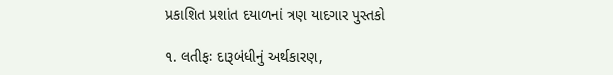પ્રકાશિત પ્રશાંત દયાળનાં ત્રણ યાદગાર પુસ્તકો

૧. લતીફઃ દારૂબંધીનું અર્થકારણ,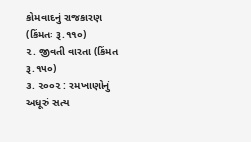કોમવાદનું રાજકારણ (કિંમતઃ રૂ.૧૧૦)
૨. જીવતી વારતા (કિંમત રૂ.૧૫૦)
૩. ૨૦૦૨ : રમખાણોનું અધૂરું સત્ય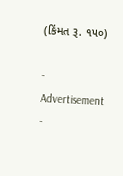(કિંમત રૂ. ૧૫૦)

- Advertisement -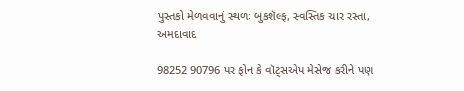પુસ્તકો મેળવવાનું સ્થળઃ બુકશૅલ્ફ, સ્વસ્તિક ચાર રસ્તા, અમદાવાદ

98252 90796 પર ફોન કે વૉટ્સએપ મેસેજ કરીને પણ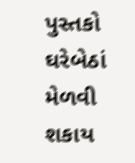પુસ્તકો ઘરેબેઠાં મેળવી શકાય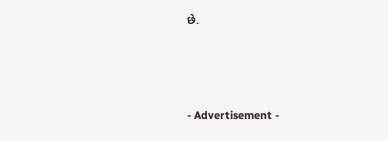છે.



- Advertisement -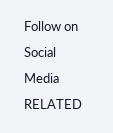Follow on Social Media
RELATED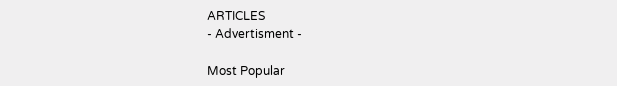ARTICLES
- Advertisment -

Most Popular